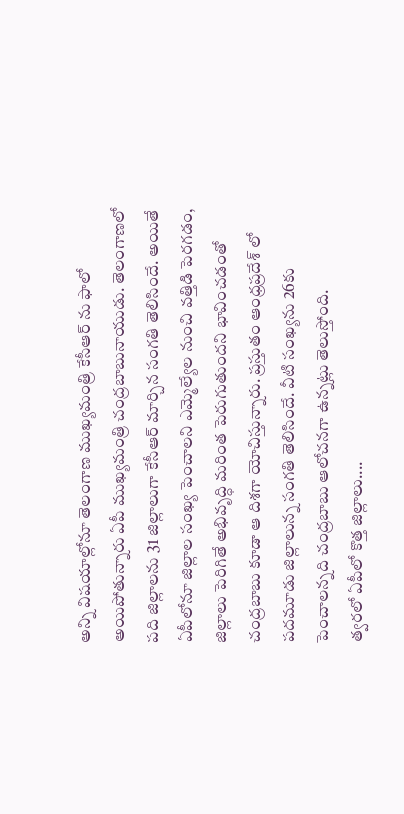అన్ని విషయాల్లోనూ తెలంగాణ ముఖ్యమంత్రి కేసీఆర్ ను ఫాలో అయిపోతున్నారు ఏపీ ముఖ్యమంత్రి చంద్రబాబునాయుడు. తెలంగాణలో పది జిల్లాలను 31 జిల్లాలుగా కేసీఆర్ మార్చిన సంగతి తెలిసిందే. అయితే ఏపీలోనూ జిల్లాల సంఖ్య పెంచాలని ఎమ్మెల్యేల నుంచి వత్తిడి పెరగడం, జిల్లాలు పెరిగితే అభివృద్ధి మరింత పెరుగుతుందని భావించడంతో చంద్రబాబు కూడా ఆ దిశగా యోచిస్తున్నారు. ప్రస్తుతం ఆంధ్రప్రదేశ్ లో పదమూడు జిల్లాలున్న సంగతి తెలిసిందే. వీటి సంఖ్యను 26కు పెంచాలన్నది చంద్రబాబు ఆలోచనగా ఉన్నట్లు తెలుస్తోంది.
త్వరలో ఏపీలో కొత్త జిల్లాలు....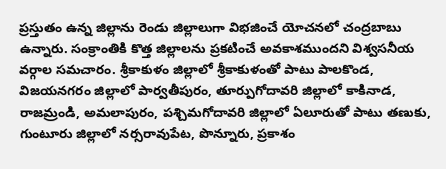ప్రస్తుతం ఉన్న జిల్లాను రెండు జిల్లాలుగా విభజించే యోచనలో చంద్రబాబు ఉన్నారు. సంక్రాంతికి కొత్త జిల్లాలను ప్రకటించే అవకాశముందని విశ్వసనీయ వర్గాల సమచారం. శ్రీకాకుళం జిల్లాలో శ్రీకాకుళంతో పాటు పాలకొండ, విజయనగరం జిల్లాలో పార్వతీపురం, తూర్పుగోదావరి జిల్లాలో కాకినాడ, రాజమ్రండి, అమలాపురం, పశ్చిమగోదావరి జిల్లాలో ఏలూరుతో పాటు తణుకు, గుంటూరు జిల్లాలో నర్సరావుపేట, పొన్నూరు, ప్రకాశం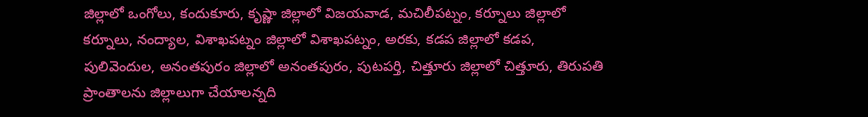జిల్లాలో ఒంగోలు, కందుకూరు, కృష్ణా జిల్లాలో విజయవాడ, మచిలీపట్నం, కర్నూలు జిల్లాలో కర్నూలు, నంద్యాల, విశాఖపట్నం జిల్లాలో విశాఖపట్నం, అరకు, కడప జిల్లాలో కడప, పులివెందుల, అనంతపురం జిల్లాలో అనంతపురం, పుటపర్తి, చిత్తూరు జిల్లాలో చిత్తూరు, తిరుపతి ప్రాంతాలను జిల్లాలుగా చేయాలన్నది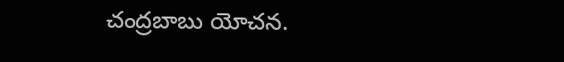చంద్రబాబు యోచన.